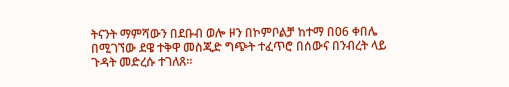ትናንት ማምሻውን በደቡብ ወሎ ዞን በኮምቦልቻ ከተማ በ06 ቀበሌ በሚገኘው ደዌ ተቅዋ መስጂድ ግጭት ተፈጥሮ በሰውና በንብረት ላይ ጉዳት መድረሱ ተገለጸ።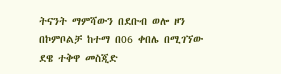ትናንት ማምሻውን በደቡብ ወሎ ዞን በኮምቦልቻ ከተማ በ06 ቀበሌ በሚገኘው ደዌ ተቅዋ መስጂድ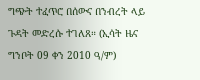ግጭት ተፈጥሮ በሰውና በንብረት ላይ ጉዳት መድረሱ ተገለጸ። (ኢሳት ዜና ግንቦት 09 ቀን 2010 ዓ/ም)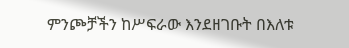ምንጮቻችን ከሥፍራው እንደዘገቡት በእለቱ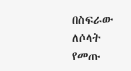በስፍራው ለሶላት የመጡ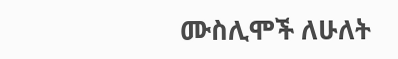ሙስሊሞች ለሁለት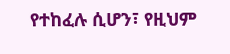የተከፈሉ ሲሆን፣ የዚህም